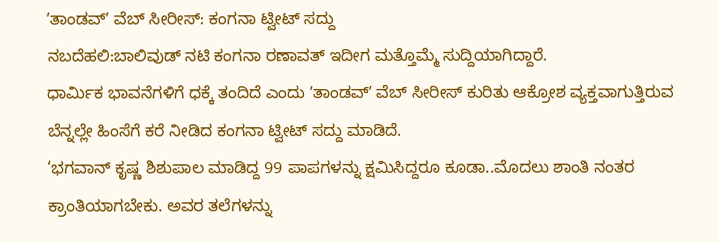ʼತಾಂಡವ್‌ʼ ವೆಬ್‌ ಸೀರೀಸ್‌: ಕಂಗನಾ ಟ್ವೀಟ್‌ ಸದ್ದು
ನಬದೆಹಲಿ:ಬಾಲಿವುಡ್‌ ನಟಿ ಕಂಗನಾ ರಣಾವತ್‌ ಇದೀಗ ಮತ್ತೊಮ್ಮೆ ಸುದ್ದಿಯಾಗಿದ್ದಾರೆ.
ಧಾರ್ಮಿಕ ಭಾವನೆಗಳಿಗೆ ಧಕ್ಕೆ ತಂದಿದೆ ಎಂದು ʼತಾಂಡವ್‌ʼ ವೆಬ್‌ ಸೀರೀಸ್‌ ಕುರಿತು ಆಕ್ರೋಶ ವ್ಯಕ್ತವಾಗುತ್ತಿರುವ ಬೆನ್ನಲ್ಲೇ ಹಿಂಸೆಗೆ ಕರೆ ನೀಡಿದ ಕಂಗನಾ ಟ್ವೀಟ್‌ ಸದ್ದು ಮಾಡಿದೆ.
‘ಭಗವಾನ್‌ ಕೃಷ್ಣ ಶಿಶುಪಾಲ ಮಾಡಿದ್ದ 99 ಪಾಪಗಳನ್ನು ಕ್ಷಮಿಸಿದ್ದರೂ ಕೂಡಾ..ಮೊದಲು ಶಾಂತಿ ನಂತರ ಕ್ರಾಂತಿಯಾಗಬೇಕು. ಅವರ ತಲೆಗಳನ್ನು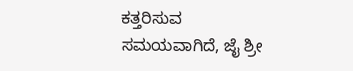ಕತ್ತರಿಸುವ ಸಮಯವಾಗಿದೆ, ಜೈ ಶ್ರೀ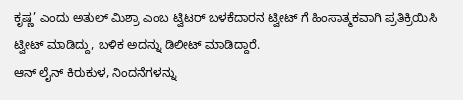ಕೃಷ್ಣ’ ಎಂದು ಅತುಲ್‌ ಮಿಶ್ರಾ ಎಂಬ ಟ್ವಿಟರ್‌ ಬಳಕೆದಾರನ ಟ್ವೀಟ್‌ ಗೆ ಹಿಂಸಾತ್ಮಕವಾಗಿ ಪ್ರತಿಕ್ರಿಯಿಸಿ ಟ್ವೀಟ್‌ ಮಾಡಿದ್ದು, ಬಳಿಕ ಅದನ್ನು ಡಿಲೀಟ್‌ ಮಾಡಿದ್ದಾರೆ.
ಆನ್‌ ಲೈನ್‌ ಕಿರುಕುಳ, ನಿಂದನೆಗಳನ್ನು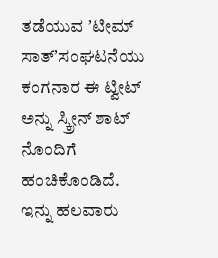ತಡೆಯುವ ʼಟೀಮ್‌ ಸಾತ್‌ʼಸಂಘಟನೆಯು ಕಂಗನಾರ ಈ ಟ್ವೀಟ್‌ ಅನ್ನು ಸ್ಕ್ರೀನ್‌ ಶಾಟ್‌ ನೊಂದಿಗೆ ಹಂಚಿಕೊಂಡಿದೆ. ಇನ್ನು ಹಲವಾರು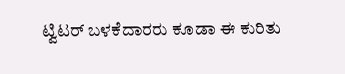ಟ್ವಿಟರ್‌ ಬಳಕೆದಾರರು ಕೂಡಾ ಈ ಕುರಿತು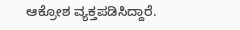ಆಕ್ರೋಶ ವ್ಯಕ್ತಪಡಿಸಿದ್ದಾರೆ.